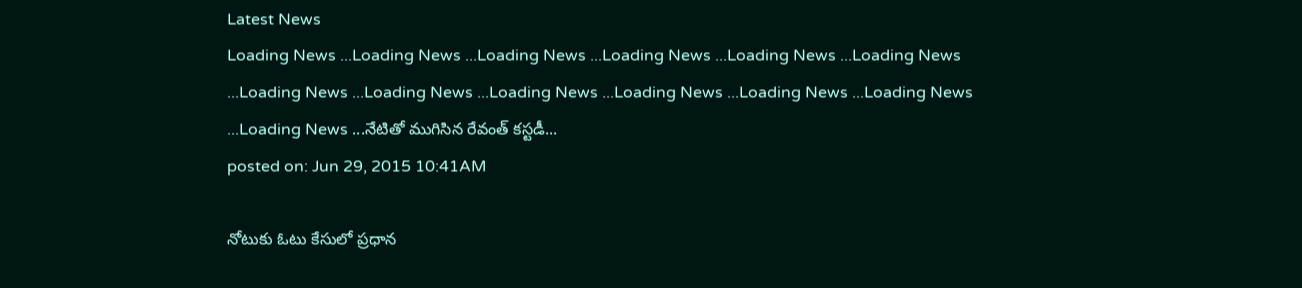Latest News
Loading News ...Loading News ...Loading News ...Loading News ...Loading News ...Loading News ...Loading News ...Loading News ...Loading News ...Loading News ...Loading News ...Loading News ...Loading News ...నేటితో ముగిసిన రేవంత్ కస్టడీ...
posted on: Jun 29, 2015 10:41AM

నోటుకు ఓటు కేసులో ప్రధాన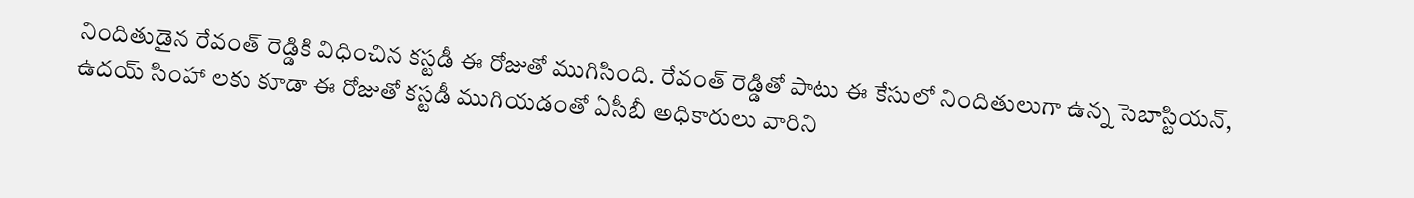నిందితుడైన రేవంత్ రెడ్డికి విధించిన కస్టడీ ఈ రోజుతో ముగిసింది. రేవంత్ రెడ్డితో పాటు ఈ కేసులో నిందితులుగా ఉన్న సెబాస్టియన్, ఉదయ్ సింహా లకు కూడా ఈ రోజుతో కస్టడీ ముగియడంతో ఏసీబీ అధికారులు వారిని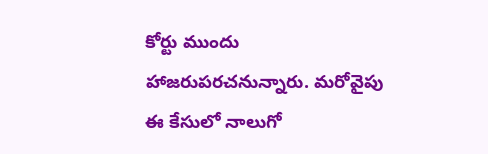కోర్టు ముందు హాజరుపరచనున్నారు. మరోవైపు ఈ కేసులో నాలుగో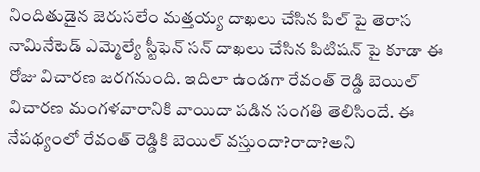నిందితుడైన జెరుసలేం మత్తయ్య దాఖలు చేసిన పిల్ పై తెరాస నామినేటెడ్ ఎమ్మెల్యే స్టీఫెన్ సన్ దాఖలు చేసిన పిటిషన్ పై కూడా ఈ రోజు విచారణ జరగనుంది. ఇదిలా ఉండగా రేవంత్ రెడ్డి బెయిల్ విచారణ మంగళవారానికి వాయిదా పడిన సంగతి తెలిసిందే. ఈ నేపథ్యంలో రేవంత్ రెడ్డికి బెయిల్ వస్తుందా?రాదా?అని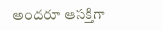అందరూ ఆసక్తిగా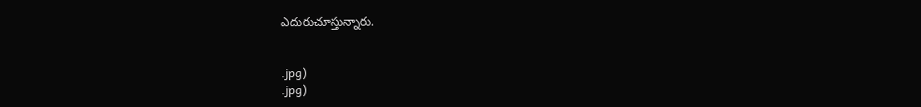ఎదురుచూస్తున్నారు.


.jpg)
.jpg)